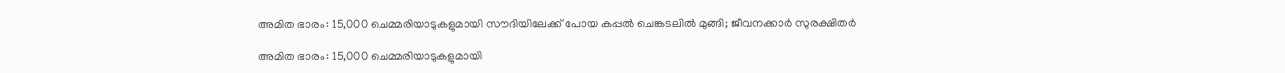അമിത ഭാരം: 15,000 ചെമ്മരിയാടുകളുമായി സൗദിയിലേക്ക് പോയ കപ്പല്‍ ചെങ്കടലില്‍ മുങ്ങി; ജീവനക്കാര്‍ സുരക്ഷിതര്‍

അമിത ഭാരം: 15,000 ചെമ്മരിയാടുകളുമായി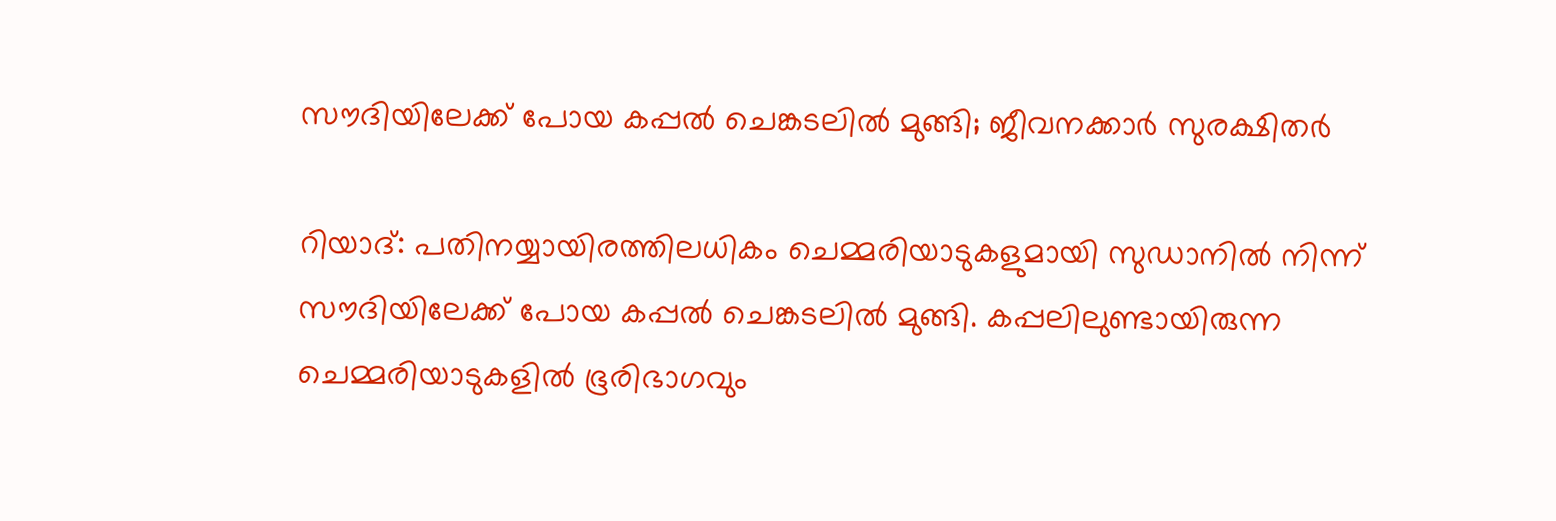സൗദിയിലേക്ക് പോയ കപ്പല്‍ ചെങ്കടലില്‍ മുങ്ങി; ജീവനക്കാര്‍ സുരക്ഷിതര്‍

റിയാദ്: പതിനയ്യായിരത്തിലധികം ചെമ്മരിയാടുകളുമായി സുഡാനില്‍ നിന്ന് സൗദിയിലേക്ക് പോയ കപ്പല്‍ ചെങ്കടലില്‍ മുങ്ങി. കപ്പലിലുണ്ടായിരുന്ന ചെമ്മരിയാടുകളില്‍ ഭൂരിഭാഗവും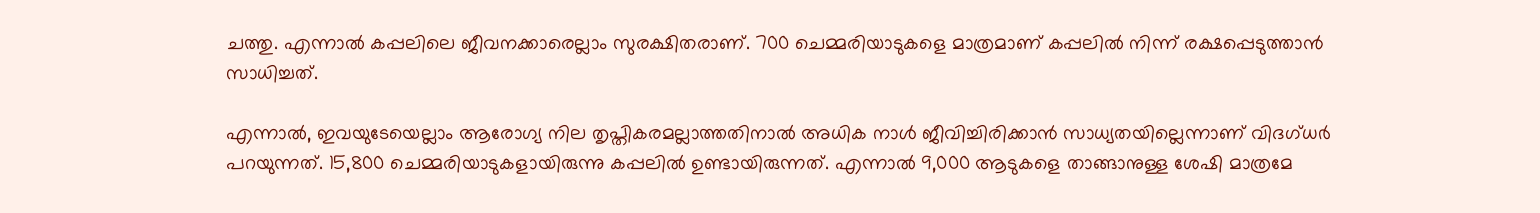ചത്തു. എന്നാല്‍ കപ്പലിലെ ജീവനക്കാരെല്ലാം സുരക്ഷിതരാണ്. 700 ചെമ്മരിയാടുകളെ മാത്രമാണ് കപ്പലില്‍ നിന്ന് രക്ഷപ്പെടുത്താന്‍ സാധിച്ചത്.

എന്നാല്‍, ഇവയുടേയെല്ലാം ആരോഗ്യ നില തൃപ്തികരമല്ലാത്തതിനാല്‍ അധിക നാള്‍ ജീവിച്ചിരിക്കാന്‍ സാധ്യതയില്ലെന്നാണ് വിദഗ്ധര്‍ പറയുന്നത്. 15,800 ചെമ്മരിയാടുകളായിരുന്നു കപ്പലില്‍ ഉണ്ടായിരുന്നത്. എന്നാല്‍ 9,000 ആടുകളെ താങ്ങാനുള്ള ശേഷി മാത്രമേ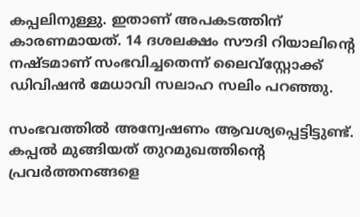കപ്പലിനുള്ളു. ഇതാണ് അപകടത്തിന് കാരണമായത്. 14 ദശലക്ഷം സൗദി റിയാലിന്റെ നഷ്ടമാണ് സംഭവിച്ചതെന്ന് ലൈവ്സ്റ്റോക്ക് ഡിവിഷന്‍ മേധാവി സലാഹ സലിം പറഞ്ഞു.

സംഭവത്തില്‍ അന്വേഷണം ആവശ്യപ്പെട്ടിട്ടുണ്ട്. കപ്പല്‍ മുങ്ങിയത് തുറമുഖത്തിന്റെ പ്രവര്‍ത്തനങ്ങളെ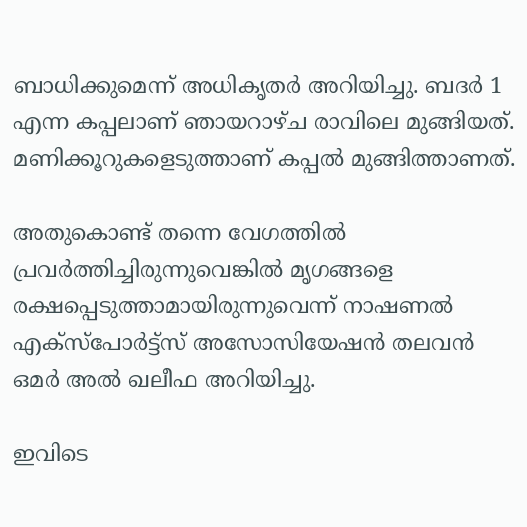ബാധിക്കുമെന്ന് അധികൃതര്‍ അറിയിച്ചു. ബദര്‍ 1 എന്ന കപ്പലാണ് ഞായറാഴ്ച രാവിലെ മുങ്ങിയത്. മണിക്കൂറുകളെടുത്താണ് കപ്പല്‍ മുങ്ങിത്താണത്.

അതുകൊണ്ട് തന്നെ വേഗത്തില്‍ പ്രവര്‍ത്തിച്ചിരുന്നുവെങ്കില്‍ മൃഗങ്ങളെ രക്ഷപ്പെടുത്താമായിരുന്നുവെന്ന് നാഷണല്‍ എക്സ്പോര്‍ട്ട്സ് അസോസിയേഷന്‍ തലവന്‍ ഒമര്‍ അല്‍ ഖലീഫ അറിയിച്ചു.

ഇവിടെ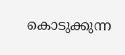കൊടുക്കുന്ന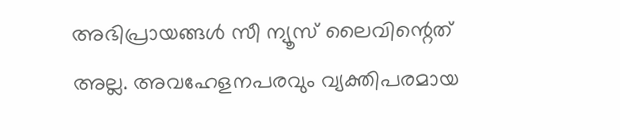അഭിപ്രായങ്ങള്‍ സീ ന്യൂസ് ലൈവിന്റെത് അല്ല. അവഹേളനപരവും വ്യക്തിപരമായ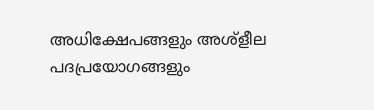അധിക്ഷേപങ്ങളും അശ്‌ളീല പദപ്രയോഗങ്ങളും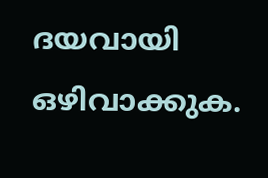ദയവായി ഒഴിവാക്കുക.